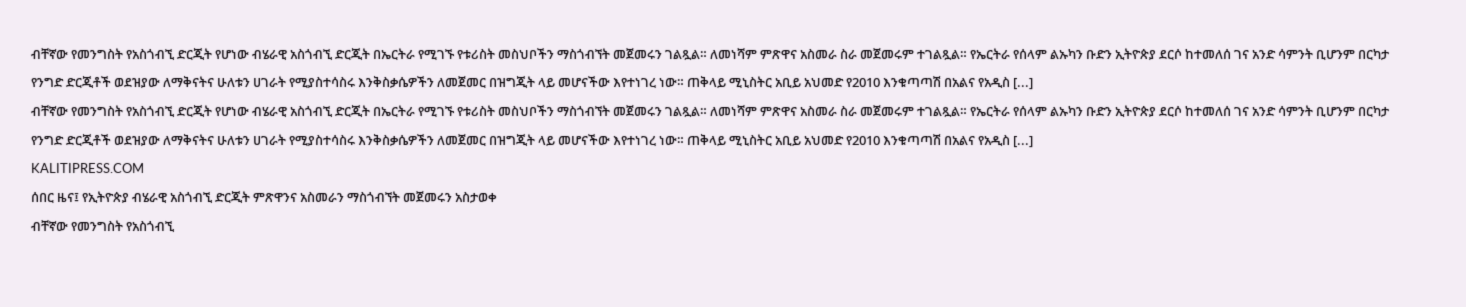ብቸኛው የመንግስት የአስጎብኚ ድርጂት የሆነው ብሄራዊ አስጎብኚ ድርጂት በኤርትራ የሚገኙ የቱሪስት መስህቦችን ማስጎብኘት መጀመሩን ገልጿል። ለመነሻም ምጽዋና አስመራ ስራ መጀመሩም ተገልጿል። የኤርትራ የሰላም ልኡካን ቡድን ኢትዮጵያ ደርሶ ከተመለሰ ገና አንድ ሳምንት ቢሆንም በርካታ የንግድ ድርጂቶች ወደዝያው ለማቅናትና ሁለቱን ሀገራት የሚያስተሳስሩ እንቅስቃሴዎችን ለመጀመር በዝግጂት ላይ መሆናችው እየተነገረ ነው። ጠቅላይ ሚኒስትር አቢይ አህመድ የ2010 እንቁጣጣሽ በአልና የአዲስ [...]
ብቸኛው የመንግስት የአስጎብኚ ድርጂት የሆነው ብሄራዊ አስጎብኚ ድርጂት በኤርትራ የሚገኙ የቱሪስት መስህቦችን ማስጎብኘት መጀመሩን ገልጿል። ለመነሻም ምጽዋና አስመራ ስራ መጀመሩም ተገልጿል። የኤርትራ የሰላም ልኡካን ቡድን ኢትዮጵያ ደርሶ ከተመለሰ ገና አንድ ሳምንት ቢሆንም በርካታ የንግድ ድርጂቶች ወደዝያው ለማቅናትና ሁለቱን ሀገራት የሚያስተሳስሩ እንቅስቃሴዎችን ለመጀመር በዝግጂት ላይ መሆናችው እየተነገረ ነው። ጠቅላይ ሚኒስትር አቢይ አህመድ የ2010 እንቁጣጣሽ በአልና የአዲስ [...]
KALITIPRESS.COM
ሰበር ዜና፤ የኢትዮጵያ ብሄራዊ አስጎብኚ ድርጂት ምጽዋንና አስመራን ማስጎብኘት መጀመሩን አስታወቀ
ብቸኛው የመንግስት የአስጎብኚ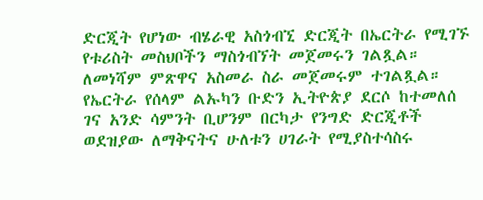ድርጂት የሆነው ብሄራዊ አስጎብኚ ድርጂት በኤርትራ የሚገኙ የቱሪስት መስህቦችን ማስጎብኘት መጀመሩን ገልጿል። ለመነሻም ምጽዋና አስመራ ስራ መጀመሩም ተገልጿል። የኤርትራ የሰላም ልኡካን ቡድን ኢትዮጵያ ደርሶ ከተመለሰ ገና አንድ ሳምንት ቢሆንም በርካታ የንግድ ድርጂቶች ወደዝያው ለማቅናትና ሁለቱን ሀገራት የሚያስተሳስሩ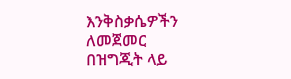እንቅስቃሴዎችን ለመጀመር በዝግጂት ላይ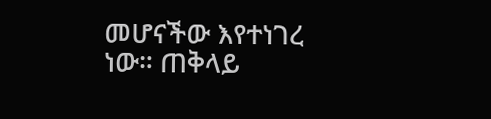መሆናችው እየተነገረ ነው። ጠቅላይ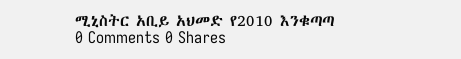ሚኒስትር አቢይ አህመድ የ2010 እንቁጣጣ
0 Comments 0 Shares